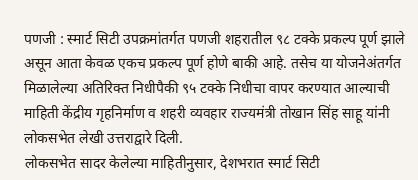पणजी : स्मार्ट सिटी उपक्रमांतर्गत पणजी शहरातील ९८ टक्के प्रकल्प पूर्ण झाले असून आता केवळ एकच प्रकल्प पूर्ण होणे बाकी आहे. तसेच या योजनेअंतर्गत मिळालेल्या अतिरिक्त निधीपैकी ९५ टक्के निधीचा वापर करण्यात आल्याची माहिती केंद्रीय गृहनिर्माण व शहरी व्यवहार राज्यमंत्री तोखान सिंह साहू यांनी लोकसभेत लेखी उत्तराद्वारे दिली.
लोकसभेत सादर केलेल्या माहितीनुसार, देशभरात स्मार्ट सिटी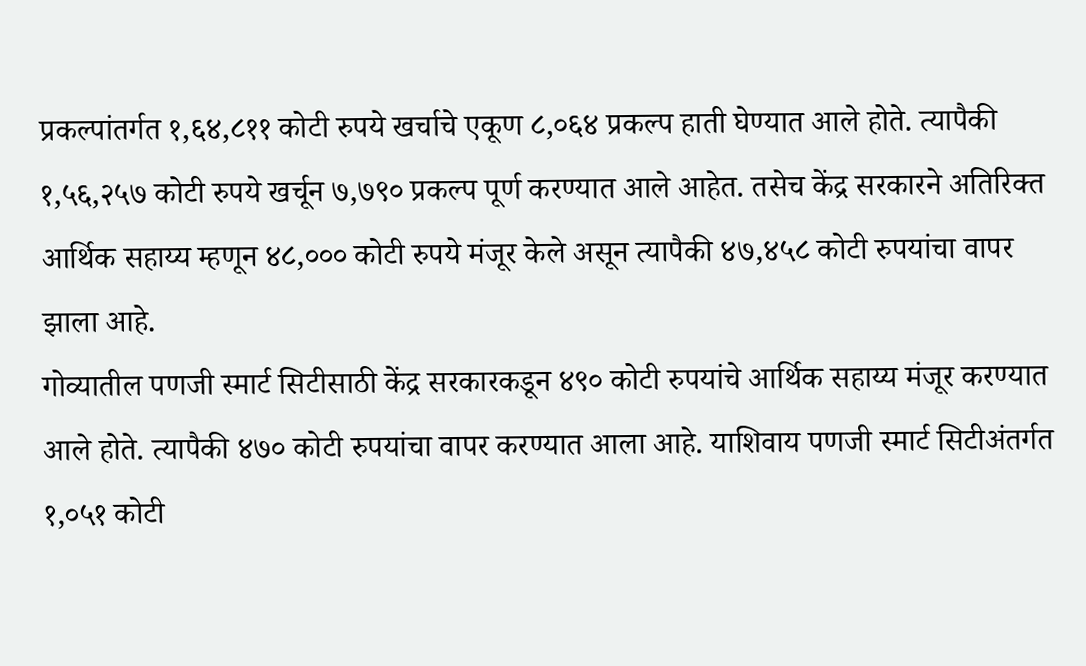प्रकल्पांतर्गत १,६४,८११ कोटी रुपये खर्चाचे एकूण ८,०६४ प्रकल्प हाती घेण्यात आले होते. त्यापैकी १,५६,२५७ कोटी रुपये खर्चून ७,७९० प्रकल्प पूर्ण करण्यात आले आहेत. तसेच केंद्र सरकारने अतिरिक्त आर्थिक सहाय्य म्हणून ४८,००० कोटी रुपये मंजूर केले असून त्यापैकी ४७,४५८ कोटी रुपयांचा वापर झाला आहे.
गोव्यातील पणजी स्मार्ट सिटीसाठी केंद्र सरकारकडून ४९० कोटी रुपयांचे आर्थिक सहाय्य मंजूर करण्यात आले होते. त्यापैकी ४७० कोटी रुपयांचा वापर करण्यात आला आहे. याशिवाय पणजी स्मार्ट सिटीअंतर्गत १,०५१ कोटी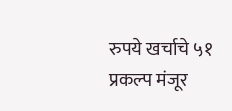रुपये खर्चाचे ५१ प्रकल्प मंजूर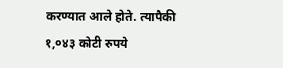करण्यात आले होते. त्यापैकी १,०४३ कोटी रुपये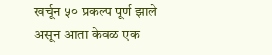खर्चून ५० प्रकल्प पूर्ण झाले असून आता केवळ एक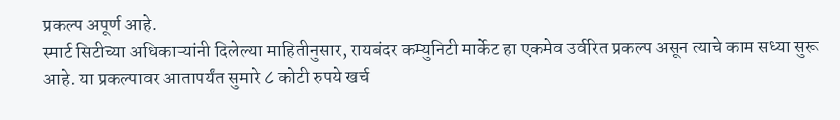प्रकल्प अपूर्ण आहे.
स्मार्ट सिटीच्या अधिकाऱ्यांनी दिलेल्या माहितीनुसार, रायबंदर कम्युनिटी मार्केट हा एकमेव उर्वरित प्रकल्प असून त्याचे काम सध्या सुरू आहे. या प्रकल्पावर आतापर्यंत सुमारे ८ कोटी रुपये खर्च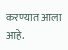करण्यात आला आहे.